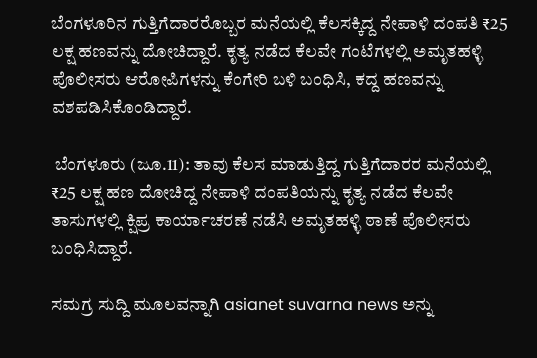ಬೆಂಗಳೂರಿನ ಗುತ್ತಿಗೆದಾರರೊಬ್ಬರ ಮನೆಯಲ್ಲಿ ಕೆಲಸಕ್ಕಿದ್ದ ನೇಪಾಳಿ ದಂಪತಿ ₹25 ಲಕ್ಷ ಹಣವನ್ನು ದೋಚಿದ್ದಾರೆ. ಕೃತ್ಯ ನಡೆದ ಕೆಲವೇ ಗಂಟೆಗಳಲ್ಲಿ ಅಮೃತಹಳ್ಳಿ ಪೊಲೀಸರು ಆರೋಪಿಗಳನ್ನು ಕೆಂಗೇರಿ ಬಳಿ ಬಂಧಿಸಿ, ಕದ್ದ ಹಣವನ್ನು ವಶಪಡಿಸಿಕೊಂಡಿದ್ದಾರೆ.

 ಬೆಂಗಳೂರು (ಜೂ.11): ತಾವು ಕೆಲಸ ಮಾಡುತ್ತಿದ್ದ ಗುತ್ತಿಗೆದಾರರ ಮನೆಯಲ್ಲಿ ₹25 ಲಕ್ಷ ಹಣ ದೋಚಿದ್ದ ನೇಪಾಳಿ ದಂಪತಿಯನ್ನು ಕೃತ್ಯ ನಡೆದ ಕೆಲವೇ ತಾಸುಗಳಲ್ಲಿ ಕ್ಷಿಪ್ರ ಕಾರ್ಯಾಚರಣೆ ನಡೆಸಿ ಅಮೃತಹಳ್ಳಿ ಠಾಣೆ ಪೊಲೀಸರು ಬಂಧಿಸಿದ್ದಾರೆ.

ಸಮಗ್ರ ಸುದ್ದಿ ಮೂಲವನ್ನಾಗಿ asianet suvarna news ಅನ್ನು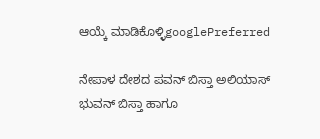ಆಯ್ಕೆ ಮಾಡಿಕೊಳ್ಳಿgooglePreferred

ನೇಪಾಳ ದೇಶದ ಪವನ್‌ ಬಿಸ್ತಾ ಅಲಿಯಾಸ್ ಭುವನ್ ಬಿಸ್ತಾ ಹಾಗೂ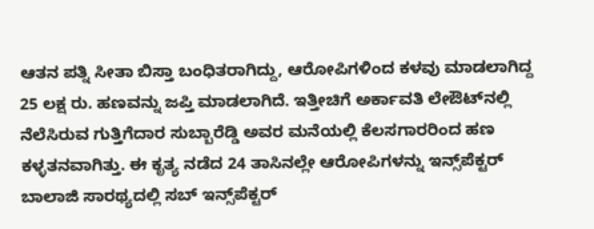ಆತನ ಪತ್ನಿ ಸೀತಾ ಬಿಸ್ತಾ ಬಂಧಿತರಾಗಿದ್ದು, ಆರೋಪಿಗಳಿಂದ ಕಳವು ಮಾಡಲಾಗಿದ್ದ 25 ಲಕ್ಷ ರು. ಹಣವನ್ನು ಜಪ್ತಿ ಮಾಡಲಾಗಿದೆ. ಇತ್ತೀಚಿಗೆ ಅರ್ಕಾವತಿ ಲೇಔಟ್‌ನಲ್ಲಿ ನೆಲೆಸಿರುವ ಗುತ್ತಿಗೆದಾರ ಸುಬ್ಬಾರೆಡ್ಡಿ ಅವರ ಮನೆಯಲ್ಲಿ ಕೆಲಸಗಾರರಿಂದ ಹಣ ಕಳ್ಳತನವಾಗಿತ್ತು. ಈ ಕೃತ್ಯ ನಡೆದ 24 ತಾಸಿನಲ್ಲೇ ಆರೋಪಿಗಳನ್ನು ಇನ್ಸ್‌ಪೆಕ್ಟರ್ ಬಾಲಾಜಿ ಸಾರಥ್ಯದಲ್ಲಿ ಸಬ್ ಇನ್ಸ್‌ಪೆಕ್ಟರ್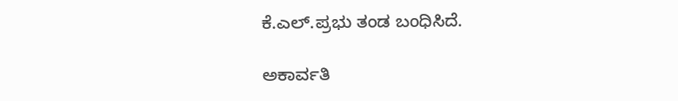ಕೆ.ಎಲ್‌.ಪ್ರಭು ತಂಡ ಬಂಧಿಸಿದೆ.

ಅಕಾರ್ವತಿ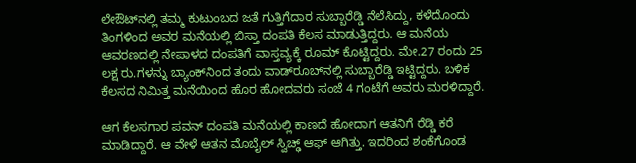ಲೇಔಟ್‌ನಲ್ಲಿ ತಮ್ಮ ಕುಟುಂಬದ ಜತೆ ಗುತ್ತಿಗೆದಾರ ಸುಬ್ಬಾರೆಡ್ಡಿ ನೆಲೆಸಿದ್ದು, ಕಳೆದೊಂದು ತಿಂಗಳಿಂದ ಅವರ ಮನೆಯಲ್ಲಿ ಬಿಸ್ತಾ ದಂಪತಿ ಕೆಲಸ ಮಾಡುತ್ತಿದ್ದರು. ಆ ಮನೆಯ ಆವರಣದಲ್ಲಿ ನೇಪಾಳದ ದಂಪತಿಗೆ ವಾಸ್ತವ್ಯಕ್ಕೆ ರೂಮ್ ಕೊಟ್ಟಿದ್ದರು. ಮೇ.27 ರಂದು 25 ಲಕ್ಷ ರು.ಗಳನ್ನು ಬ್ಯಾಂಕ್‌ನಿಂದ ತಂದು ವಾಡ್‌ರೂಬ್‌ನಲ್ಲಿ ಸುಬ್ಬಾರೆಡ್ಡಿ ಇಟ್ಟಿದ್ದರು. ಬಳಿಕ ಕೆಲಸದ ನಿಮಿತ್ತ ಮನೆಯಿಂದ ಹೊರ ಹೋದವರು ಸಂಜೆ 4 ಗಂಟೆಗೆ ಅವರು ಮರಳಿದ್ದಾರೆ.

ಆಗ ಕೆಲಸಗಾರ ಪವನ್ ದಂಪತಿ ಮನೆಯಲ್ಲಿ ಕಾಣದೆ ಹೋದಾಗ ಆತನಿಗೆ ರೆಡ್ಡಿ ಕರೆ ಮಾಡಿದ್ದಾರೆ. ಆ ವೇಳೆ ಆತನ ಮೊಬೈಲ್ ಸ್ವಿಚ್ಢ್ ಆಫ್ ಆಗಿತ್ತು. ಇದರಿಂದ ಶಂಕೆಗೊಂಡ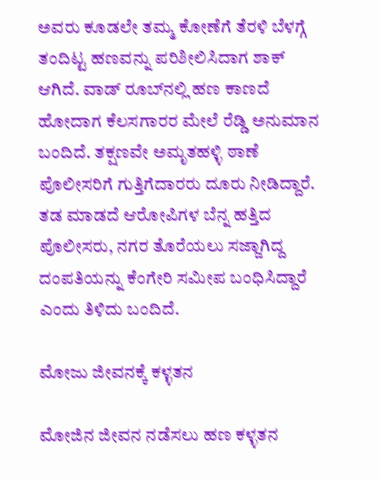ಅವರು ಕೂಡಲೇ ತಮ್ಮ ಕೋಣೆಗೆ ತೆರಳಿ ಬೆಳಗ್ಗೆ ತಂದಿಟ್ಟ ಹಣವನ್ನು ಪರಿಶೀಲಿಸಿದಾಗ ಶಾಕ್ ಆಗಿದೆ. ವಾಡ್ ರೂಬ್‌ನಲ್ಲಿ ಹಣ ಕಾಣದೆ ಹೋದಾಗ ಕೆಲಸಗಾರರ ಮೇಲೆ ರೆಡ್ಡಿ ಅನುಮಾನ ಬಂದಿದೆ. ತಕ್ಷಣವೇ ಅಮೃತಹಳ್ಳಿ ಠಾಣೆ ಪೊಲೀಸರಿಗೆ ಗುತ್ತಿಗೆದಾರರು ದೂರು ನೀಡಿದ್ದಾರೆ. ತಡ ಮಾಡದೆ ಆರೋಪಿಗಳ ಬೆನ್ನ ಹತ್ತಿದ ಪೊಲೀಸರು, ನಗರ ತೊರೆಯಲು ಸಜ್ಜಾಗಿದ್ದ ದಂಪತಿಯನ್ನು ಕೆಂಗೇರಿ ಸಮೀಪ ಬಂಧಿಸಿದ್ದಾರೆ ಎಂದು ತಿಳಿದು ಬಂದಿದೆ.

ಮೋಜು ಜೀವನಕ್ಕೆ ಕಳ್ಳತನ

ಮೋಜಿನ ಜೀವನ ನಡೆಸಲು ಹಣ ಕಳ್ಳತನ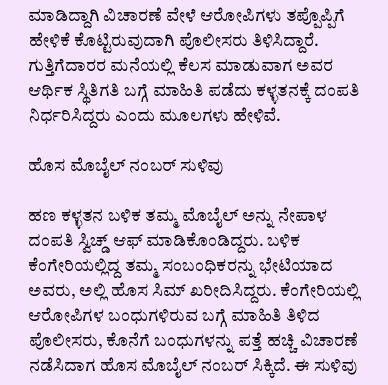ಮಾಡಿದ್ದಾಗಿ ವಿಚಾರಣೆ ವೇಳೆ ಆರೋಪಿಗಳು ತಪ್ಪೊಪ್ಪಿಗೆ ಹೇಳಿಕೆ ಕೊಟ್ಟಿರುವುದಾಗಿ ಪೊಲೀಸರು ತಿಳಿಸಿದ್ದಾರೆ. ಗುತ್ತಿಗೆದಾರರ ಮನೆಯಲ್ಲಿ ಕೆಲಸ ಮಾಡುವಾಗ ಅವರ ಆರ್ಥಿಕ ಸ್ಥಿತಿಗತಿ ಬಗ್ಗೆ ಮಾಹಿತಿ ಪಡೆದು ಕಳ್ಳತನಕ್ಕೆ ದಂಪತಿ ನಿರ್ಧರಿಸಿದ್ದರು ಎಂದು ಮೂಲಗಳು ಹೇಳಿವೆ.

ಹೊಸ ಮೊಬೈಲ್ ನಂಬರ್ ಸುಳಿವು

ಹಣ ಕಳ್ಳತನ ಬಳಿಕ ತಮ್ಮ ಮೊಬೈಲ್‌ ಅನ್ನು ನೇಪಾಳ ದಂಪತಿ ಸ್ವಿಚ್ಡ್ ಆಫ್‌ ಮಾಡಿಕೊಂಡಿದ್ದರು. ಬಳಿಕ ಕೆಂಗೇರಿಯಲ್ಲಿದ್ದ ತಮ್ಮ ಸಂಬಂಧಿಕರನ್ನು ಭೇಟಿಯಾದ ಅವರು, ಅಲ್ಲಿ ಹೊಸ ಸಿಮ್ ಖರೀದಿಸಿದ್ದರು. ಕೆಂಗೇರಿಯಲ್ಲಿ ಆರೋಪಿಗಳ ಬಂಧುಗಳಿರುವ ಬಗ್ಗೆ ಮಾಹಿತಿ ತಿಳಿದ ಪೊಲೀಸರು, ಕೊನೆಗೆ ಬಂಧುಗಳನ್ನು ಪತ್ತೆ ಹಚ್ಚಿ ವಿಚಾರಣೆ ನಡೆಸಿದಾಗ ಹೊಸ ಮೊಬೈಲ್ ನಂಬರ್ ಸಿಕ್ಕಿದೆ. ಈ ಸುಳಿವು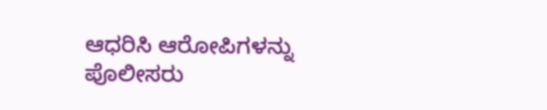ಆಧರಿಸಿ ಆರೋಪಿಗಳನ್ನು ಪೊಲೀಸರು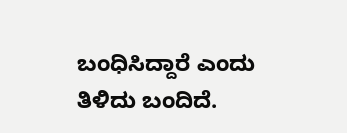ಬಂಧಿಸಿದ್ದಾರೆ ಎಂದು ತಿಳಿದು ಬಂದಿದೆ.